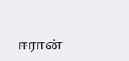ஈரான்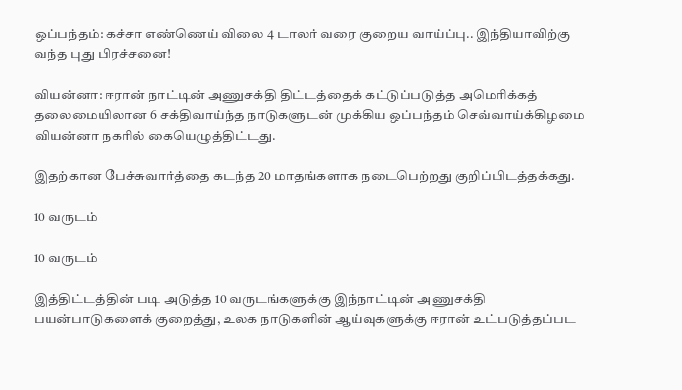ஒப்பந்தம்: கச்சா எண்ணெய் விலை 4 டாலர் வரை குறைய வாய்ப்பு.. இந்தியாவிற்கு வந்த புது பிரச்சனை!

வியன்னா: ஈரான் நாட்டின் அணுசக்தி திட்டத்தைக் கட்டுப்படுத்த அமெரிக்கத் தலைமையிலான 6 சக்திவாய்ந்த நாடுகளுடன் முக்கிய ஒப்பந்தம் செவ்வாய்க்கிழமை வியன்னா நகரில் கையெழுத்திட்டது.

இதற்கான பேச்சுவார்த்தை கடந்த 20 மாதங்களாக நடைபெற்றது குறிப்பிடத்தக்கது.

10 வருடம்

10 வருடம்

இத்திட்டத்தின் படி அடுத்த 10 வருடங்களுக்கு இந்நாட்டின் அணுசக்தி பயன்பாடுகளைக் குறைத்து, உலக நாடுகளின் ஆய்வுகளுக்கு ஈரான் உட்படுத்தப்பட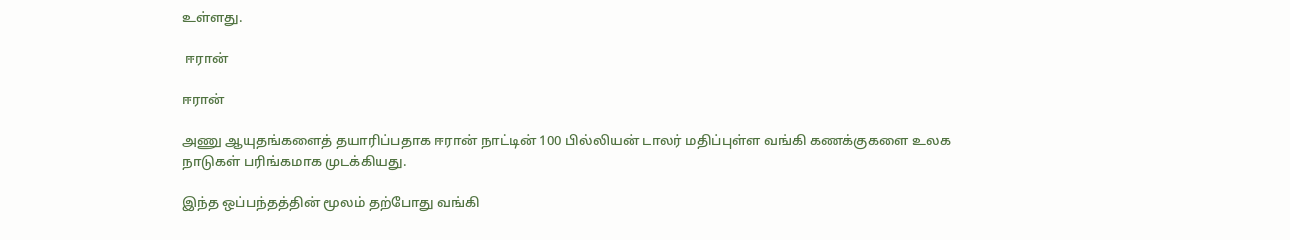உள்ளது.

 ஈரான்

ஈரான்

அணு ஆயுதங்களைத் தயாரிப்பதாக ஈரான் நாட்டின் 100 பில்லியன் டாலர் மதிப்புள்ள வங்கி கணக்குகளை உலக நாடுகள் பரிங்கமாக முடக்கியது.

இந்த ஒப்பந்தத்தின் மூலம் தற்போது வங்கி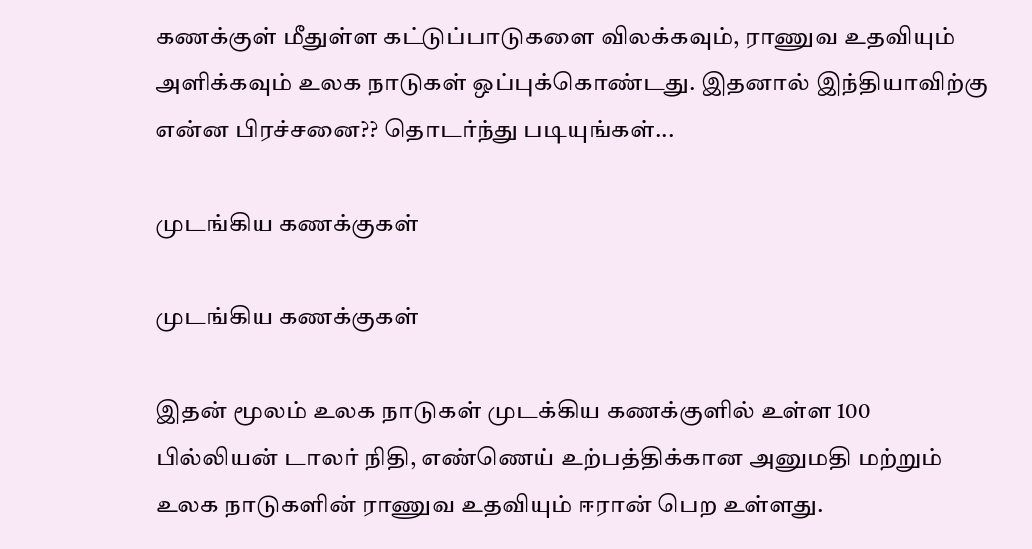கணக்குள் மீதுள்ள கட்டுப்பாடுகளை விலக்கவும், ராணுவ உதவியும் அளிக்கவும் உலக நாடுகள் ஒப்புக்கொண்டது. இதனால் இந்தியாவிற்கு என்ன பிரச்சனை?? தொடர்ந்து படியுங்கள்...

முடங்கிய கணக்குகள்

முடங்கிய கணக்குகள்

இதன் மூலம் உலக நாடுகள் முடக்கிய கணக்குளில் உள்ள 100 பில்லியன் டாலர் நிதி, எண்ணெய் உற்பத்திக்கான அனுமதி மற்றும் உலக நாடுகளின் ராணுவ உதவியும் ஈரான் பெற உள்ளது.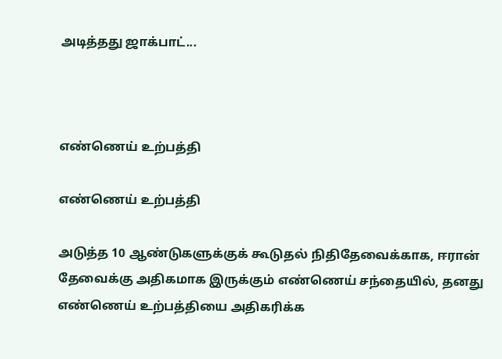அடித்தது ஜாக்பாட்...



எண்ணெய் உற்பத்தி

எண்ணெய் உற்பத்தி

அடுத்த 10 ஆண்டுகளுக்குக் கூடுதல் நிதிதேவைக்காக, ஈரான் தேவைக்கு அதிகமாக இருக்கும் எண்ணெய் சந்தையில், தனது எண்ணெய் உற்பத்தியை அதிகரிக்க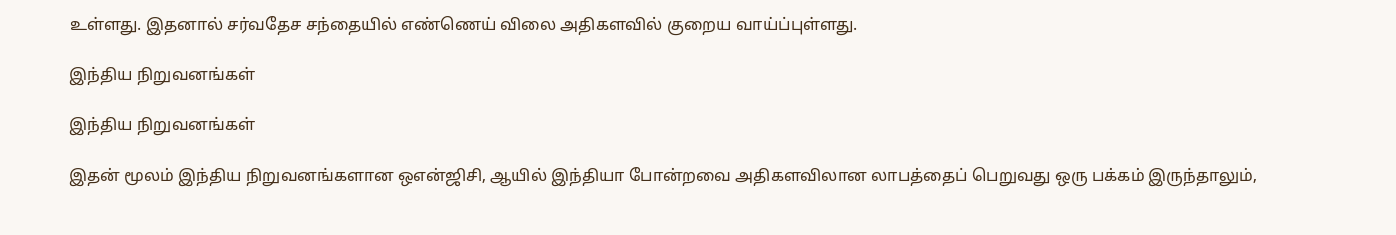உள்ளது. இதனால் சர்வதேச சந்தையில் எண்ணெய் விலை அதிகளவில் குறைய வாய்ப்புள்ளது.

இந்திய நிறுவனங்கள்

இந்திய நிறுவனங்கள்

இதன் மூலம் இந்திய நிறுவனங்களான ஒஎன்ஜிசி, ஆயில் இந்தியா போன்றவை அதிகளவிலான லாபத்தைப் பெறுவது ஒரு பக்கம் இருந்தாலும்,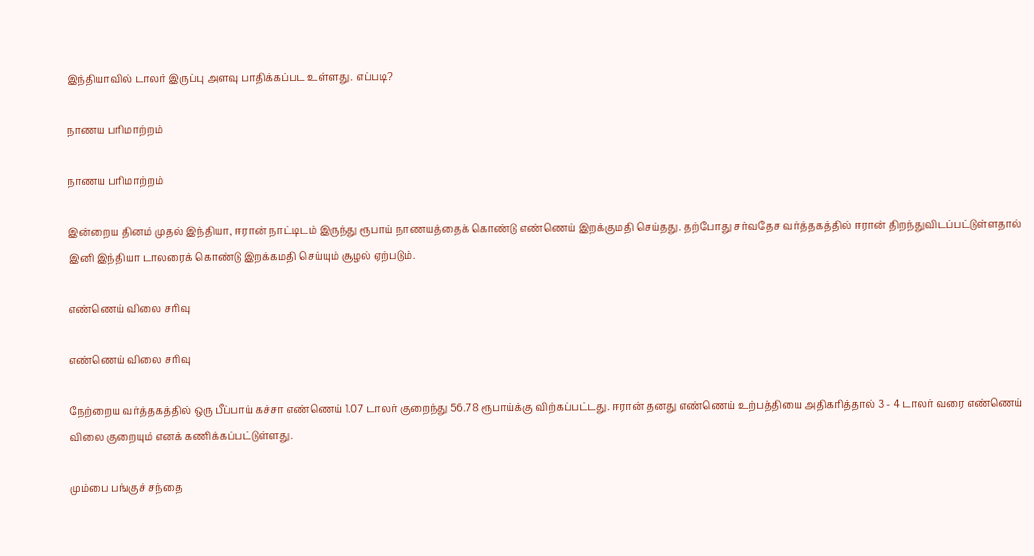இந்தியாவில் டாலர் இருப்பு அளவு பாதிக்கப்பட உள்ளது. எப்படி?

நாணய பரிமாற்றம்

நாணய பரிமாற்றம்

இன்றைய தினம் முதல் இந்தியா, ஈரான் நாட்டிடம் இருந்து ரூபாய் நாணயத்தைக் கொண்டு எண்ணெய் இறக்குமதி செய்தது. தற்போது சர்வதேச வர்த்தகத்தில் ஈரான் திறந்துவிடப்பட்டுள்ளதால் இனி இந்தியா டாலரைக் கொண்டு இறக்கமதி செய்யும் சூழல் ஏற்படும்.

எண்ணெய் விலை சரிவு

எண்ணெய் விலை சரிவு

நேற்றைய வர்த்தகத்தில் ஒரு பீப்பாய் கச்சா எண்ணெய் 1.07 டாலர் குறைந்து 56.78 ரூபாய்க்கு விற்கப்பட்டது. ஈரான் தனது எண்ணெய் உற்பத்தியை அதிகரித்தால் 3 - 4 டாலர் வரை எண்ணெய் விலை குறையும் எனக் கணிக்கப்பட்டுள்ளது.

மும்பை பங்குச் சந்தை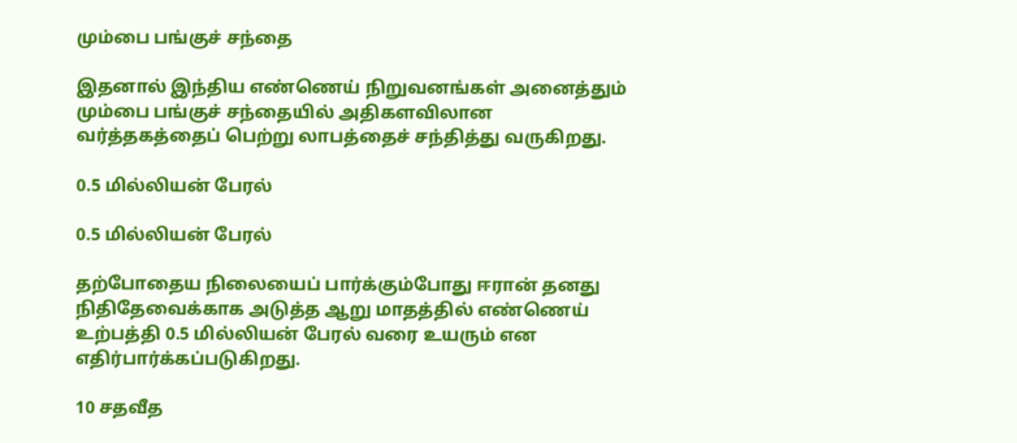மும்பை பங்குச் சந்தை

இதனால் இந்திய எண்ணெய் நிறுவனங்கள் அனைத்தும் மும்பை பங்குச் சந்தையில் அதிகளவிலான வர்த்தகத்தைப் பெற்று லாபத்தைச் சந்தித்து வருகிறது.

0.5 மில்லியன் பேரல்

0.5 மில்லியன் பேரல்

தற்போதைய நிலையைப் பார்க்கும்போது ஈரான் தனது நிதிதேவைக்காக அடுத்த ஆறு மாதத்தில் எண்ணெய் உற்பத்தி 0.5 மில்லியன் பேரல் வரை உயரும் என எதிர்பார்க்கப்படுகிறது.

10 சதவீத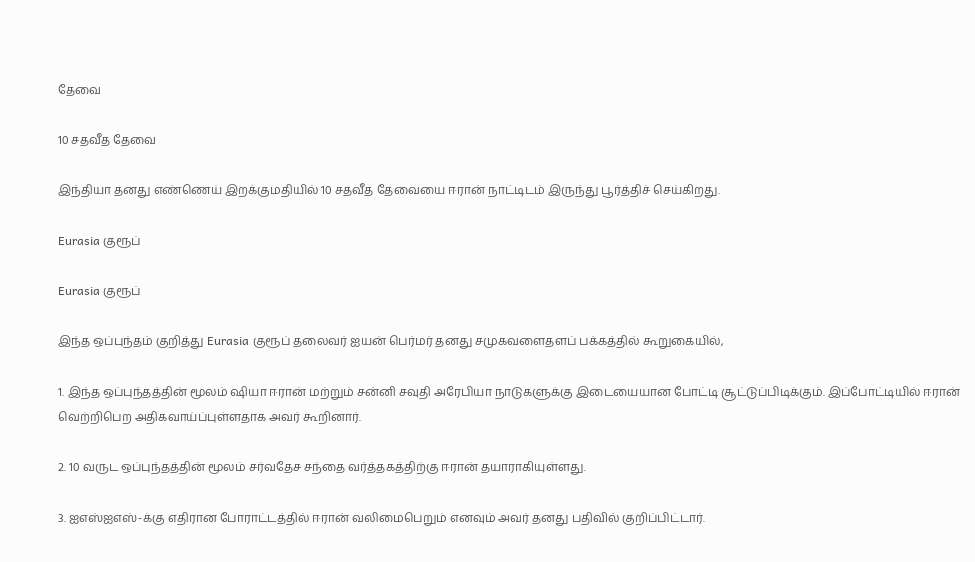தேவை

10 சதவீத தேவை

இந்தியா தனது எண்ணெய் இறக்குமதியில் 10 சதவீத தேவையை ஈரான் நாட்டிடம் இருந்து பூர்த்திச் செய்கிறது.

Eurasia குரூப்

Eurasia குரூப்

இந்த ஒப்புந்தம் குறித்து Eurasia குரூப் தலைவர் ஐயன் பெர்மர் தனது சமுகவளைதளப் பக்கத்தில் கூறுகையில்,

1. இந்த ஒப்புந்தத்தின் மூலம் ஷியா ஈரான் மற்றும் சன்னி சவுதி அரேபியா நாடுகளுக்கு இடையையான போட்டி சூட்டுப்பிடிக்கும். இப்போட்டியில் ஈரான் வெற்றிபெற அதிகவாய்ப்புள்ளதாக அவர் கூறினார்.

2. 10 வருட ஒப்புந்தத்தின் மூலம் சர்வதேச சந்தை வர்த்தகத்திற்கு ஈரான் தயாராகியுள்ளது.

3. ஐஎஸ்ஐஎஸ்-க்கு எதிரான போராட்டத்தில் ஈரான் வலிமைபெறும் எனவும் அவர் தனது பதிவில் குறிப்பிட்டார்.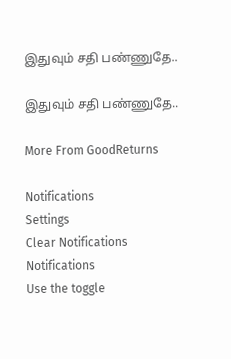இதுவும் சதி பண்ணுதே..

இதுவும் சதி பண்ணுதே..

More From GoodReturns

Notifications
Settings
Clear Notifications
Notifications
Use the toggle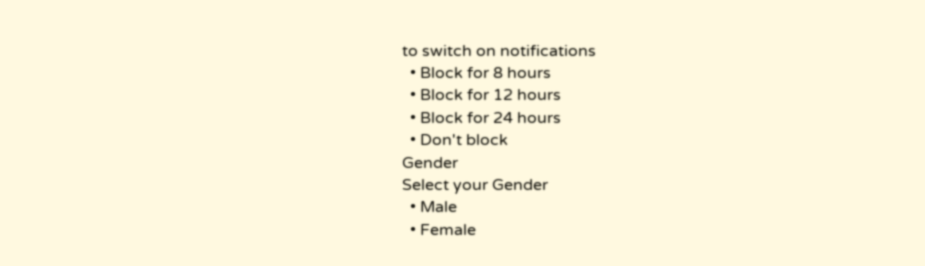to switch on notifications
  • Block for 8 hours
  • Block for 12 hours
  • Block for 24 hours
  • Don't block
Gender
Select your Gender
  • Male
  • Female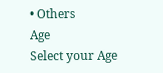• Others
Age
Select your Age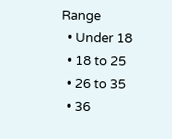Range
  • Under 18
  • 18 to 25
  • 26 to 35
  • 36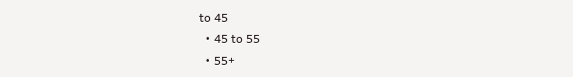to 45
  • 45 to 55
  • 55+